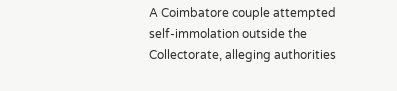A Coimbatore couple attempted self-immolation outside the Collectorate, alleging authorities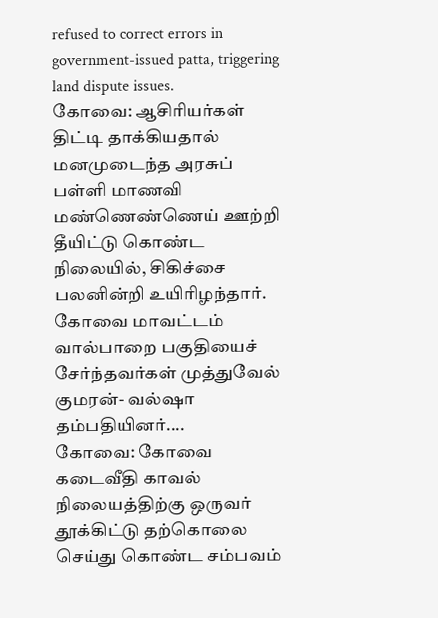refused to correct errors in government-issued patta, triggering land dispute issues.
கோவை: ஆசிரியர்கள் திட்டி தாக்கியதால் மனமுடைந்த அரசுப் பள்ளி மாணவி மண்ணெண்ணெய் ஊற்றி தீயிட்டு கொண்ட நிலையில், சிகிச்சை பலனின்றி உயிரிழந்தார்.
கோவை மாவட்டம் வால்பாறை பகுதியைச் சேர்ந்தவர்கள் முத்துவேல் குமரன்- வல்ஷா தம்பதியினர்....
கோவை: கோவை கடைவீதி காவல் நிலையத்திற்கு ஒருவர் தூக்கிட்டு தற்கொலை செய்து கொண்ட சம்பவம்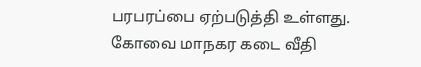பரபரப்பை ஏற்படுத்தி உள்ளது.
கோவை மாநகர கடை வீதி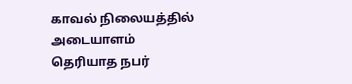காவல் நிலையத்தில் அடையாளம் தெரியாத நபர்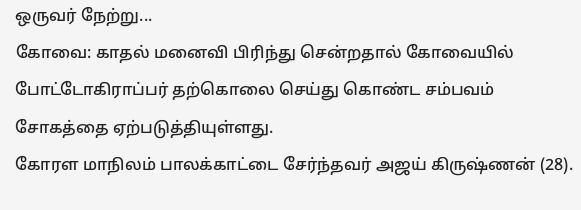ஒருவர் நேற்று...
கோவை: காதல் மனைவி பிரிந்து சென்றதால் கோவையில் போட்டோகிராப்பர் தற்கொலை செய்து கொண்ட சம்பவம் சோகத்தை ஏற்படுத்தியுள்ளது.
கோரள மாநிலம் பாலக்காட்டை சேர்ந்தவர் அஜய் கிருஷ்ணன் (28).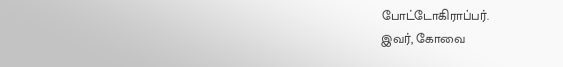போட்டோகிராப்பர்.
இவர், கோவை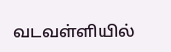வடவள்ளியில்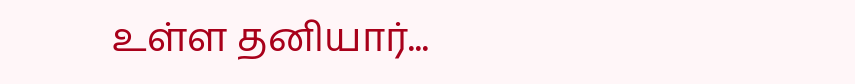உள்ள தனியார்...